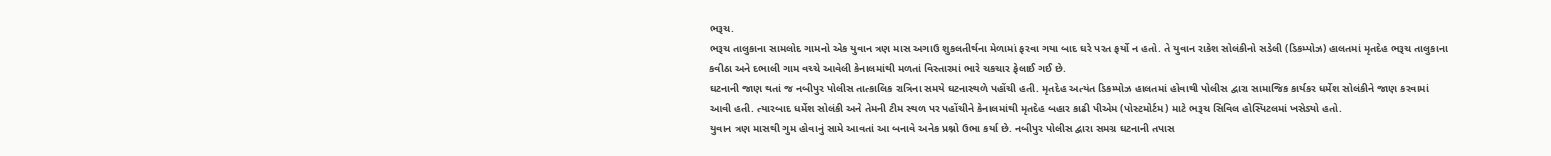ભરૂચ.
ભરૂચ તાલુકાના સામલોદ ગામનો એક યુવાન ત્રણ માસ અગાઉ શુકલતીર્થના મેળામાં ફરવા ગયા બાદ ઘરે પરત ફર્યો ન હતો. તે યુવાન રાકેશ સોલંકીનો સડેલી (ડિકમ્પોઝ) હાલતમાં મૃતદેહ ભરૂચ તાલુકાના કવીઠા અને દભાલી ગામ વચ્ચે આવેલી કેનાલમાંથી મળતાં વિસ્તારમાં ભારે ચકચાર ફેલાઈ ગઈ છે.
ઘટનાની જાણ થતાં જ નબીપુર પોલીસ તાત્કાલિક રાત્રિના સમયે ઘટનાસ્થળે પહોંચી હતી. મૃતદેહ અત્યંત ડિકમ્પોઝ હાલતમાં હોવાથી પોલીસ દ્વારા સામાજિક કાર્યકર ધર્મેશ સોલંકીને જાણ કરવામાં આવી હતી. ત્યારબાદ ધર્મેશ સોલંકી અને તેમની ટીમ સ્થળ પર પહોંચીને કેનાલમાંથી મૃતદેહ બહાર કાઢી પીએમ (પોસ્ટમોર્ટમ) માટે ભરૂચ સિવિલ હોસ્પિટલમાં ખસેડ્યો હતો.
યુવાન ત્રણ માસથી ગુમ હોવાનું સામે આવતાં આ બનાવે અનેક પ્રશ્નો ઉભા કર્યા છે. નબીપુર પોલીસ દ્વારા સમગ્ર ઘટનાની તપાસ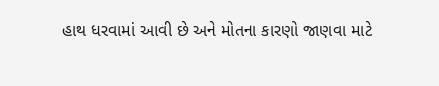હાથ ધરવામાં આવી છે અને મોતના કારણો જાણવા માટે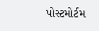પોસ્ટમોર્ટમ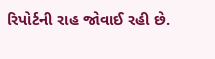રિપોર્ટની રાહ જોવાઈ રહી છે.